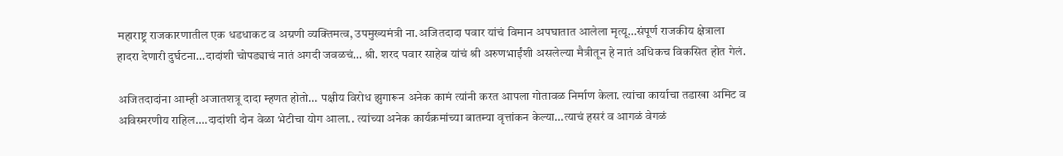महाराष्ट्र राजकारणातील एक धडधाकट व अग्रणी व्यक्तिमत्व, उपमुख्यमंत्री ना.अजितदादा पवार यांचं विमान अपघातात आलेला मृत्यू…संपूर्ण राजकीय क्षेत्राला हादरा देणारी दुर्घटना…दादांशी चोपड्याचं नातं अगदी जवळचं… श्री. शरद पवार साहेब यांचं श्री अरुणभाईंशी असलेल्या मैत्रीतून हे नातं अधिकच विकसित होत गेलं.

अजितदादांना आम्ही अजातशत्रू दादा म्हणत होतो… पक्षीय विरोध झुगारून अनेक कामं त्यांनी करत आपला गोतावळ निर्माण केला. त्यांचा कार्याचा तडाखा अमिट व अविस्मरणीय राहिल….दादांशी दोन वेळा भेटीचा योग आला.. त्यांच्या अनेक कार्यक्रमांच्या बातम्या वृत्तांकन केल्या…त्याचं हसरं व आगळं वेगळं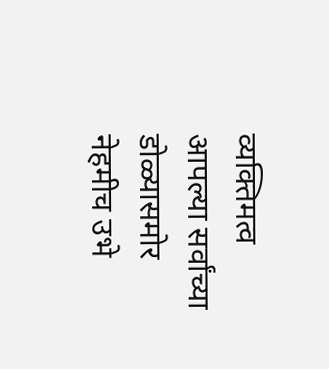व्यक्तिमत्व आपल्या सर्वांच्या डोळ्यासमोर नेहमीच उभे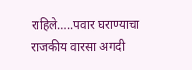राहिले…..पवार घराण्याचा राजकीय वारसा अगदी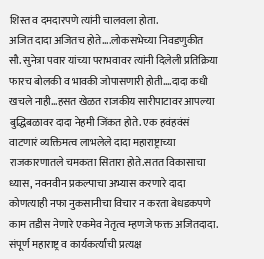शिस्त व दमदारपणे त्यांनी चालवला होता.
अजित दादा अजितच होते….लोकसभेच्या निवडणुकीत सौ. सुनेत्रा पवार यांच्या पराभवावर त्यांनी दिलेली प्रतिक्रिया फारच बोलकी व भावकी जोपासणारी होती….दादा कधी खचले नाही…हसत खेळत राजकीय सारीपाटावर आपल्या बुद्धिबळावर दादा नेहमी जिंकत होते. एक हवंहवंसं वाटणारं व्यक्तिमत्व लाभलेले दादा महाराष्ट्राच्या राजकारणातले चमकता सितारा होते.सतत विकासाचा ध्यास, नवनवीन प्रकल्पाचा अभ्यास करणारे दादा कोणत्याही नफा नुकसानीचा विचार न करता बेधडकपणे काम तडीस नेणारे एकमेव नेतृत्व म्हणजे फक्त अजितदादा.
संपूर्ण महाराष्ट्र व कार्यकर्त्यांची प्रत्यक्ष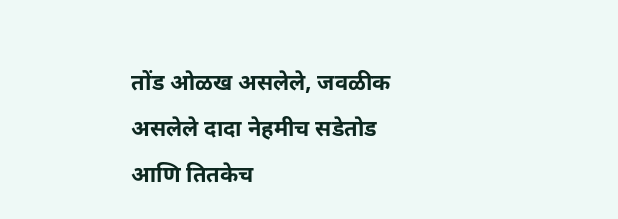तोंड ओळख असलेले, जवळीक असलेले दादा नेहमीच सडेतोड आणि तितकेच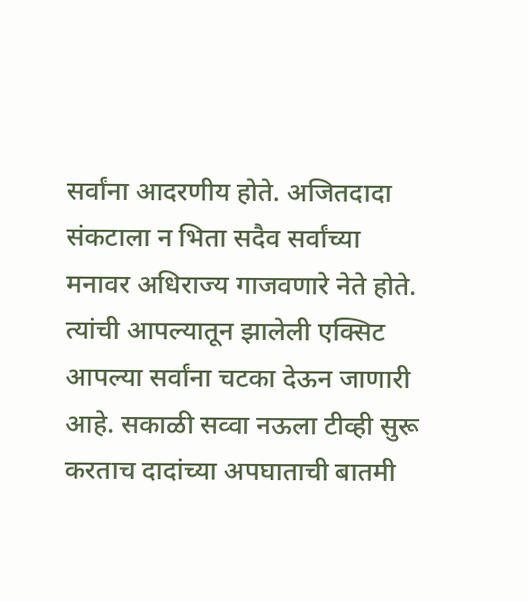सर्वांना आदरणीय होते. अजितदादा संकटाला न भिता सदैव सर्वांच्या मनावर अधिराज्य गाजवणारे नेते होते. त्यांची आपल्यातून झालेली एक्सिट आपल्या सर्वांना चटका देऊन जाणारी आहे. सकाळी सव्वा नऊला टीव्ही सुरू करताच दादांच्या अपघाताची बातमी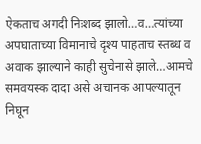ऐकताच अगदी निःशब्द झालो…व…त्यांच्या अपघाताच्या विमानाचे दृश्य पाहताच स्तब्ध व अवाक झाल्याने काही सुचेनासे झाले…आमचे समवयस्क दादा असे अचानक आपल्यातून निघून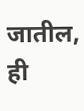जातील, ही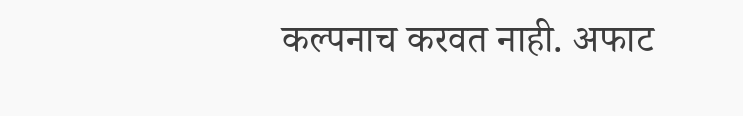कल्पनाच करवत नाही. अफाट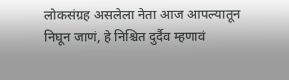लोकसंग्रह असलेला नेता आज आपल्यातून निघून जाणं, हे निश्चित दुर्दैव म्हणावं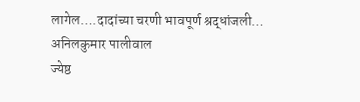लागेल….दादांच्या चरणी भावपूर्ण श्रद्धांजली…
अनिलकुमार पालीवाल
ज्येष्ठ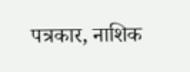पत्रकार, नाशिक